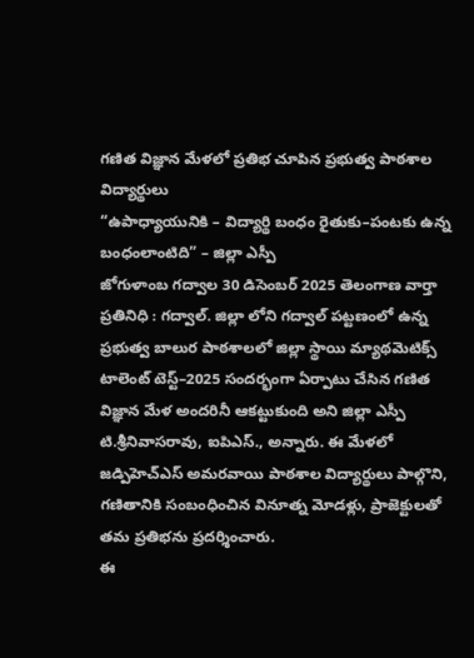గణిత విజ్ఞాన మేళలో ప్రతిభ చూపిన ప్రభుత్వ పాఠశాల విద్యార్థులు
“ఉపాధ్యాయునికి – విద్యార్థి బంధం రైతుకు–పంటకు ఉన్న బంధంలాంటిది” – జిల్లా ఎస్పీ
జోగుళాంబ గద్వాల 30 డిసెంబర్ 2025 తెలంగాణ వార్తా ప్రతినిధి : గద్వాల్. జిల్లా లోని గద్వాల్ పట్టణంలో ఉన్న ప్రభుత్వ బాలుర పాఠశాలలో జిల్లా స్థాయి మ్యాథమెటిక్స్ టాలెంట్ టెస్ట్–2025 సందర్భంగా ఏర్పాటు చేసిన గణిత విజ్ఞాన మేళ అందరినీ ఆకట్టుకుంది అని జిల్లా ఎస్పీ టి.శ్రీనివాసరావు, ఐపిఎస్., అన్నారు. ఈ మేళలో జడ్పిహెచ్ఎస్ అమరవాయి పాఠశాల విద్యార్థులు పాల్గొని, గణితానికి సంబంధించిన వినూత్న మోడళ్లు, ప్రాజెక్టులతో తమ ప్రతిభను ప్రదర్శించారు.
ఈ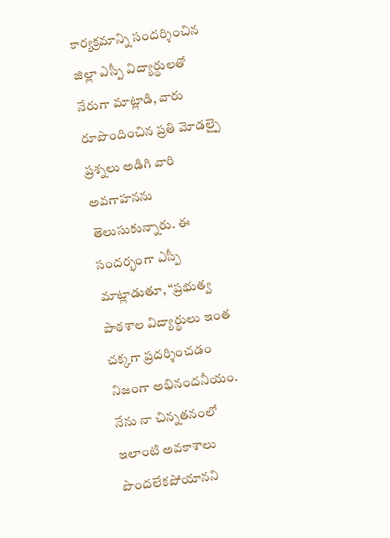కార్యక్రమాన్ని సందర్శించిన జిల్లా ఎస్పీ విద్యార్థులతో నేరుగా మాట్లాడి, వారు రూపొందించిన ప్రతి మోడల్పై ప్రశ్నలు అడిగి వారి అవగాహనను తెలుసుకున్నారు. ఈ సందర్భంగా ఎస్పీ మాట్లాడుతూ, “ప్రభుత్వ పాఠశాల విద్యార్థులు ఇంత చక్కగా ప్రదర్శించడం నిజంగా అభినందనీయం. నేను నా చిన్నతనంలో ఇలాంటి అవకాశాలు పొందలేకపోయానని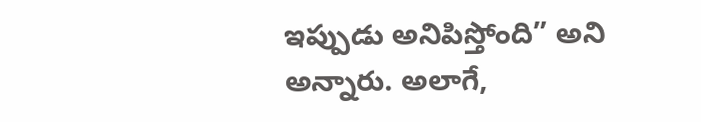ఇప్పుడు అనిపిస్తోంది” అని అన్నారు. అలాగే,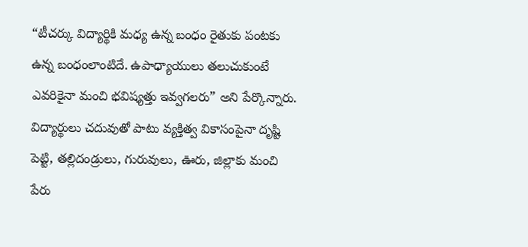“టీచర్కు విద్యార్థికి మధ్య ఉన్న బంధం రైతుకు పంటకు ఉన్న బంధంలాంటిదే. ఉపాధ్యాయులు తలుచుకుంటే ఎవరికైనా మంచి భవిష్యత్తు ఇవ్వగలరు” అని పేర్కొన్నారు. విద్యార్థులు చదువుతో పాటు వ్యక్తిత్వ వికాసంపైనా దృష్టి పెట్టి, తల్లిదండ్రులు, గురువులు, ఊరు, జిల్లాకు మంచి పేరు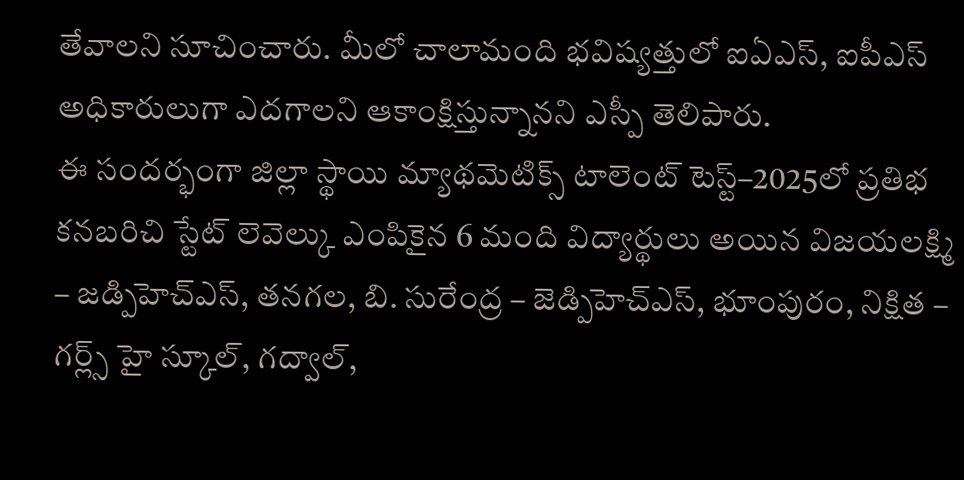తేవాలని సూచించారు. మీలో చాలామంది భవిష్యత్తులో ఐఏఎస్, ఐపీఎస్ అధికారులుగా ఎదగాలని ఆకాంక్షిస్తున్నానని ఎస్పీ తెలిపారు.
ఈ సందర్భంగా జిల్లా స్థాయి మ్యాథమెటిక్స్ టాలెంట్ టెస్ట్–2025లో ప్రతిభ కనబరిచి స్టేట్ లెవెల్కు ఎంపికైన 6 మంది విద్యార్థులు అయిన విజయలక్ష్మి – జడ్పిహెచ్ఎస్, తనగల, బి. సురేంద్ర – జెడ్పిహెచ్ఎస్, భూంపురం, నిక్షిత – గర్ల్స్ హై స్కూల్, గద్వాల్,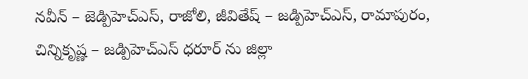నవీన్ – జెడ్పిహెచ్ఎస్, రాజోలి, జీవితేష్ – జడ్పిహెచ్ఎస్, రామాపురం, చిన్నికృష్ణ – జడ్పిహెచ్ఎస్ ధరూర్ ను జిల్లా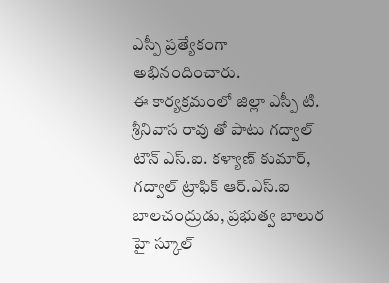ఎస్పీ ప్రత్యేకంగా అభినందించారు.
ఈ కార్యక్రమంలో జిల్లా ఎస్పీ టి. శ్రీనివాస రావు తో పాటు గద్వాల్ టౌన్ ఎస్.ఐ. కళ్యాణ్ కుమార్, గద్వాల్ ట్రాఫిక్ ఆర్.ఎస్.ఐ బాలచంద్రుడు, ప్రభుత్వ బాలుర హై స్కూల్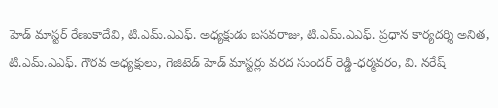హెడ్ మాస్టర్ రేణుకాదేవి, టి.ఎమ్.ఎఎఫ్. అధ్యక్షుడు బసవరాజు, టి.ఎమ్.ఎఎఫ్. ప్రధాన కార్యదర్శి అనిత, టి.ఎమ్.ఎఎఫ్. గౌరవ అధ్యక్షులు, గెజిటెడ్ హెడ్ మాస్టర్లు వరద సుందర్ రెడ్డి-ధర్మవరం, వి. నరేష్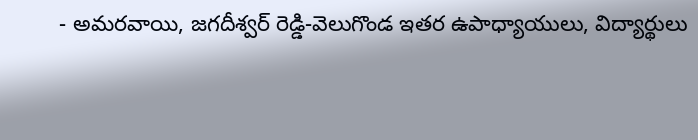- అమరవాయి, జగదీశ్వర్ రెడ్డి-వెలుగొండ ఇతర ఉపాధ్యాయులు, విద్యార్థులు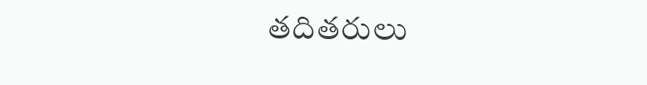తదితరులు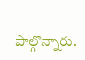పాల్గొన్నారు.